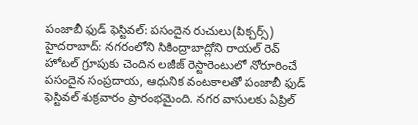పంజాబీ ఫుడ్ ఫెస్టివల్: పసందైన రుచులు(పిక్చర్స్)
హైదరాబాద్: నగరంలోని సికింద్రాబాద్లోని రాయల్ రెవ్ హోటల్ గ్రూపుకు చెందిన లజీజ్ రెస్టారెంటులో నోరూరించే పసందైన సంప్రదాయ, ఆధునిక వంటకాలతో పంజాబీ ఫుడ్ ఫెస్టివల్ శుక్రవారం ప్రారంభమైంది. నగర వాసులకు ఏప్రిల్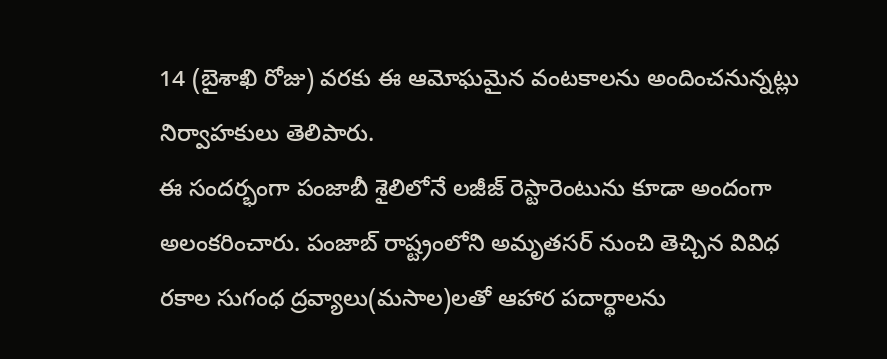14 (బైశాఖి రోజు) వరకు ఈ ఆమోఘమైన వంటకాలను అందించనున్నట్లు నిర్వాహకులు తెలిపారు.
ఈ సందర్భంగా పంజాబీ శైలిలోనే లజీజ్ రెస్టారెంటును కూడా అందంగా అలంకరించారు. పంజాబ్ రాష్ట్రంలోని అమృతసర్ నుంచి తెచ్చిన వివిధ రకాల సుగంధ ద్రవ్యాలు(మసాల)లతో ఆహార పదార్థాలను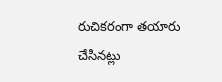రుచికరంగా తయారు చేసినట్లు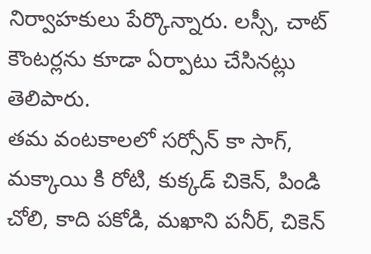నిర్వాహకులు పేర్కొన్నారు. లస్సీ, చాట్ కౌంటర్లను కూడా ఏర్పాటు చేసినట్లు తెలిపారు.
తమ వంటకాలలో సర్సోన్ కా సాగ్, మక్కాయి కి రోటి, కుక్కడ్ చికెన్, పిండి చోలి, కాది పకోడి, మఖాని పనీర్, చికెన్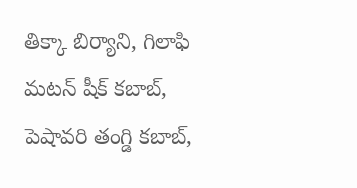తిక్కా బిర్యాని, గిలాఫి మటన్ షీక్ కబాబ్, పెషావరి తంగ్డి కబాబ్,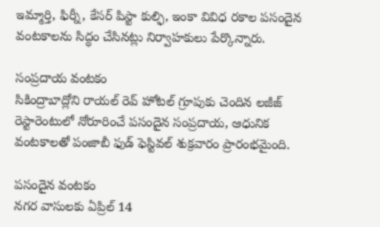ఇమ్మార్తి, ఫిర్నీ, కేసర్ పిస్టా కుల్ఫి, ఇంకా వివిధ రకాల పసందైన వంటకాలను సిద్ధం చేసినట్లు నిర్వాహకులు పేర్కొన్నారు.

సంప్రదాయ వంటకం
సికింద్రాబాద్లోని రాయల్ రెవ్ హోటల్ గ్రూపుకు చెందిన లజీజ్ రెస్టారెంటులో నోరూరించే పసందైన సంప్రదాయ, ఆధునిక వంటకాలతో పంజాబీ ఫుడ్ ఫెస్టివల్ శుక్రవారం ప్రారంభమైంది.

పసందైన వంటకం
నగర వాసులకు ఏప్రిల్ 14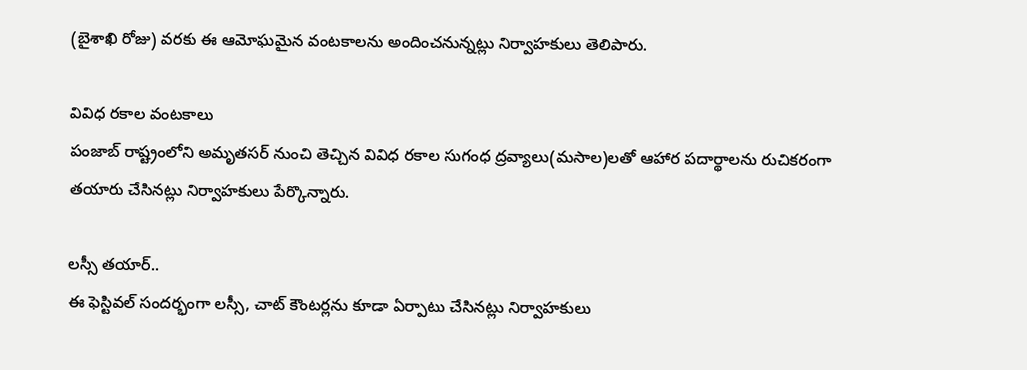(బైశాఖి రోజు) వరకు ఈ ఆమోఘమైన వంటకాలను అందించనున్నట్లు నిర్వాహకులు తెలిపారు.

వివిధ రకాల వంటకాలు
పంజాబ్ రాష్ట్రంలోని అమృతసర్ నుంచి తెచ్చిన వివిధ రకాల సుగంధ ద్రవ్యాలు(మసాల)లతో ఆహార పదార్థాలను రుచికరంగా తయారు చేసినట్లు నిర్వాహకులు పేర్కొన్నారు.

లస్సీ తయార్..
ఈ ఫెస్టివల్ సందర్భంగా లస్సీ, చాట్ కౌంటర్లను కూడా ఏర్పాటు చేసినట్లు నిర్వాహకులు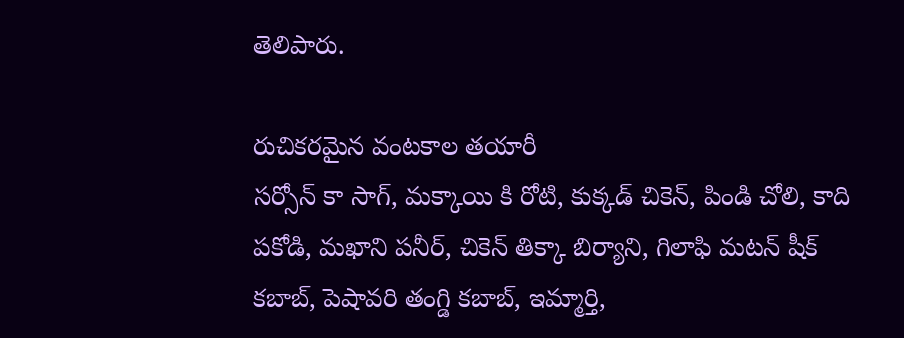తెలిపారు.

రుచికరమైన వంటకాల తయారీ
సర్సోన్ కా సాగ్, మక్కాయి కి రోటి, కుక్కడ్ చికెన్, పిండి చోలి, కాది పకోడి, మఖాని పనీర్, చికెన్ తిక్కా బిర్యాని, గిలాఫి మటన్ షీక్ కబాబ్, పెషావరి తంగ్డి కబాబ్, ఇమ్మార్తి,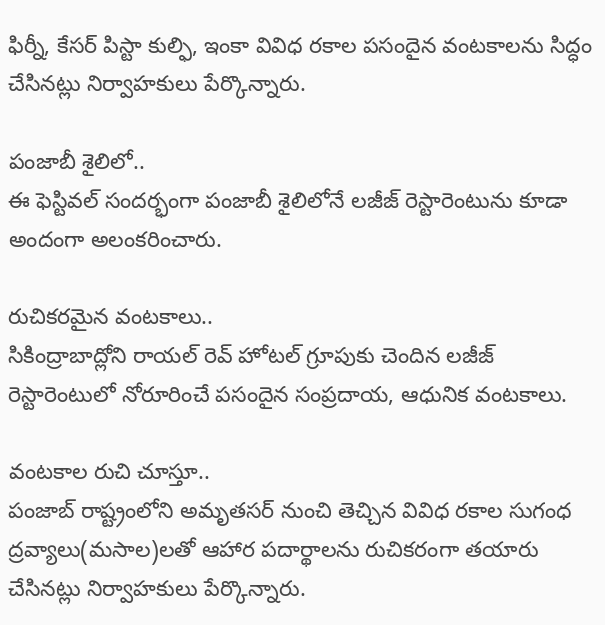ఫిర్నీ, కేసర్ పిస్టా కుల్ఫి, ఇంకా వివిధ రకాల పసందైన వంటకాలను సిద్ధం చేసినట్లు నిర్వాహకులు పేర్కొన్నారు.

పంజాబీ శైలిలో..
ఈ ఫెస్టివల్ సందర్భంగా పంజాబీ శైలిలోనే లజీజ్ రెస్టారెంటును కూడా అందంగా అలంకరించారు.

రుచికరమైన వంటకాలు..
సికింద్రాబాద్లోని రాయల్ రెవ్ హోటల్ గ్రూపుకు చెందిన లజీజ్ రెస్టారెంటులో నోరూరించే పసందైన సంప్రదాయ, ఆధునిక వంటకాలు.

వంటకాల రుచి చూస్తూ..
పంజాబ్ రాష్ట్రంలోని అమృతసర్ నుంచి తెచ్చిన వివిధ రకాల సుగంధ ద్రవ్యాలు(మసాల)లతో ఆహార పదార్థాలను రుచికరంగా తయారు చేసినట్లు నిర్వాహకులు పేర్కొన్నారు.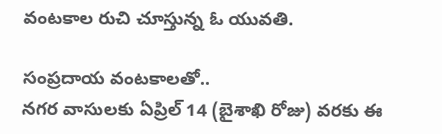వంటకాల రుచి చూస్తున్న ఓ యువతి.

సంప్రదాయ వంటకాలతో..
నగర వాసులకు ఏప్రిల్ 14 (బైశాఖి రోజు) వరకు ఈ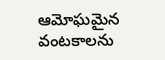ఆమోఘమైన వంటకాలను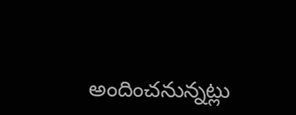అందించనున్నట్లు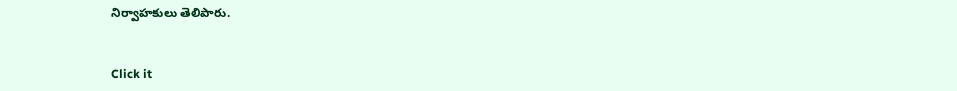నిర్వాహకులు తెలిపారు.


Click it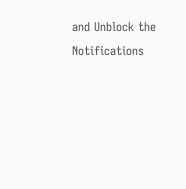and Unblock the Notifications